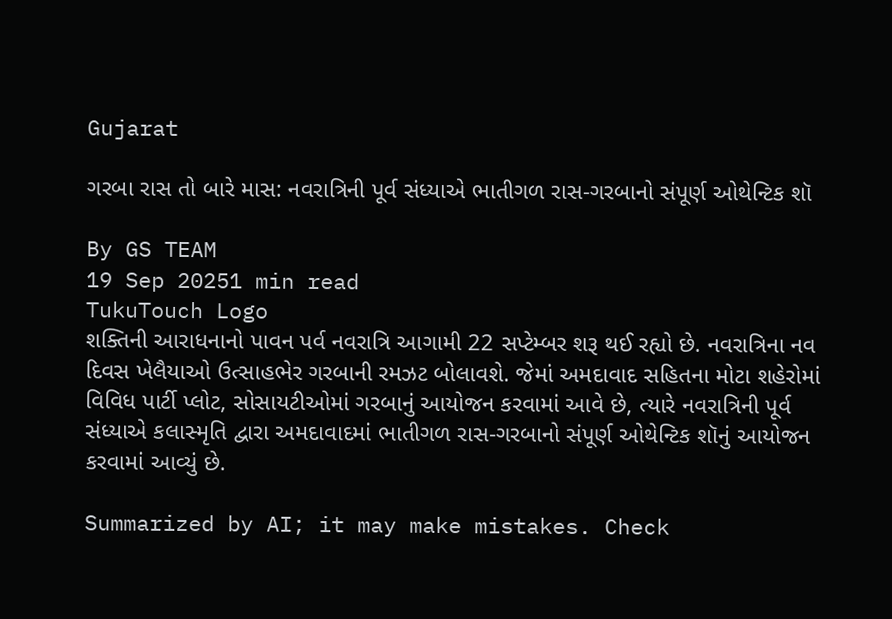Gujarat

ગરબા રાસ તો બારે માસ: નવરાત્રિની પૂર્વ સંધ્યાએ ભાતીગળ રાસ-ગરબાનો સંપૂર્ણ ઓથેન્ટિક શૉ

By GS TEAM
19 Sep 20251 min read
TukuTouch Logo
શક્તિની આરાધનાનો પાવન પર્વ નવરાત્રિ આગામી 22 સપ્ટેમ્બર શરૂ થઈ રહ્યો છે. નવરાત્રિના નવ દિવસ ખેલૈયાઓ ઉત્સાહભેર ગરબાની રમઝટ બોલાવશે. જેમાં અમદાવાદ સહિતના મોટા શહેરોમાં વિવિધ પાર્ટી પ્લોટ, સોસાયટીઓમાં ગરબાનું આયોજન કરવામાં આવે છે, ત્યારે નવરાત્રિની પૂર્વ સંધ્યાએ કલાસ્મૃતિ દ્વારા અમદાવાદમાં ભાતીગળ રાસ-ગરબાનો સંપૂર્ણ ઓથેન્ટિક શૉનું આયોજન કરવામાં આવ્યું છે.

Summarized by AI; it may make mistakes. Check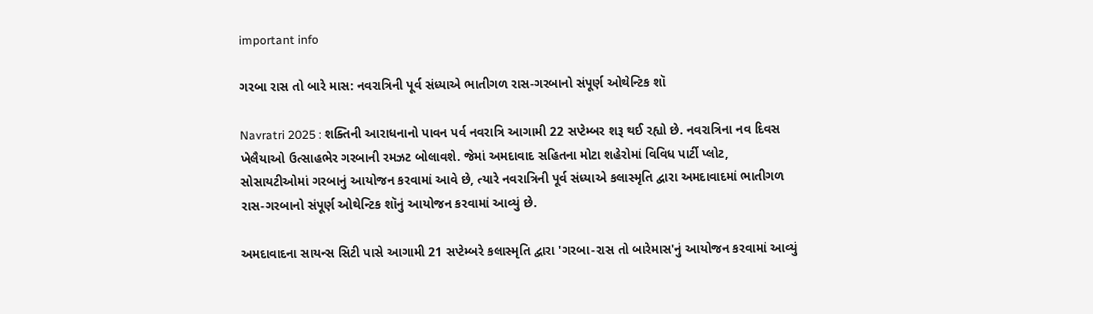important info

ગરબા રાસ તો બારે માસ: નવરાત્રિની પૂર્વ સંધ્યાએ ભાતીગળ રાસ-ગરબાનો સંપૂર્ણ ઓથેન્ટિક શૉ

Navratri 2025 : શક્તિની આરાધનાનો પાવન પર્વ નવરાત્રિ આગામી 22 સપ્ટેમ્બર શરૂ થઈ રહ્યો છે. નવરાત્રિના નવ દિવસ ખેલૈયાઓ ઉત્સાહભેર ગરબાની રમઝટ બોલાવશે. જેમાં અમદાવાદ સહિતના મોટા શહેરોમાં વિવિધ પાર્ટી પ્લોટ, સોસાયટીઓમાં ગરબાનું આયોજન કરવામાં આવે છે, ત્યારે નવરાત્રિની પૂર્વ સંધ્યાએ કલાસ્મૃતિ દ્વારા અમદાવાદમાં ભાતીગળ રાસ-ગરબાનો સંપૂર્ણ ઓથેન્ટિક શૉનું આયોજન કરવામાં આવ્યું છે.

અમદાવાદના સાયન્સ સિટી પાસે આગામી 21 સપ્ટેમ્બરે કલાસ્મૃતિ દ્વારા 'ગરબા-રાસ તો બારેમાસ'નું આયોજન કરવામાં આવ્યું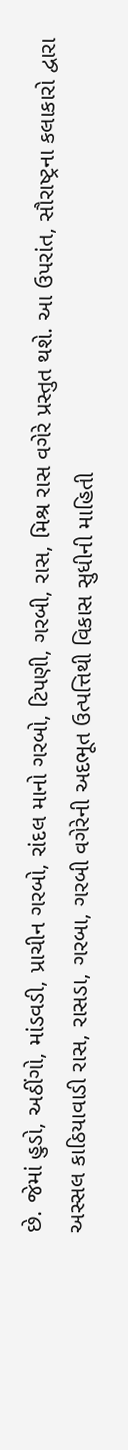છે. જેમાં હુડો, અઠીંગો, માંડવડી, પ્રાચીન ગરબો, રાંદલ માનો ગરબો, ટિપણી, ગરબી, રાસ, મિશ્ર રાસ વગેરે પ્રસ્તુત થશે. આ ઉપરાંત, સૌરાષ્ટ્રના કલાકારો દ્વારા અસ્સલ કાઠિયાવાડી રાસ, રાસડા, ગરબા, ગરબી વગેરેની અદભૂત ઉત્પત્તિથી વિકાસ સુધીની માહિતી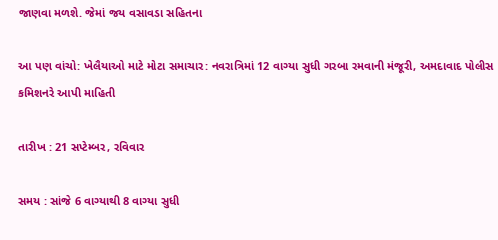જાણવા મળશે. જેમાં જય વસાવડા સહિતના

આ પણ વાંચો: ખેલૈયાઓ માટે મોટા સમાચાર: નવરાત્રિમાં 12 વાગ્યા સુધી ગરબા રમવાની મંજૂરી, અમદાવાદ પોલીસ કમિશનરે આપી માહિતી

તારીખ : 21 સપ્ટેમ્બર, રવિવાર

સમય : સાંજે 6 વાગ્યાથી 8 વાગ્યા સુધી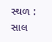સ્થળ : સાલ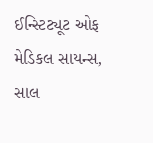ઈન્સ્ટિટ્યૂટ ઓફ મેડિકલ સાયન્સ, સાલ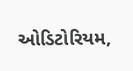ઓડિટોરિયમ,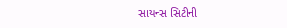સાયન્સ સિટીની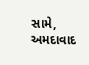સામે, અમદાવાદ